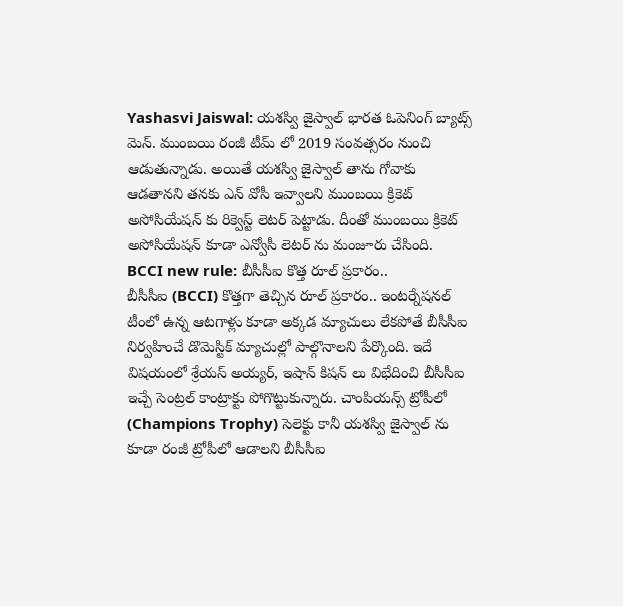Yashasvi Jaiswal: యశస్వి జైస్వాల్ భారత ఓపెనింగ్ బ్యాట్స్ మెన్. ముంబయి రంజీ టీమ్ లో 2019 సంవత్సరం నుంచి ఆడుతున్నాడు. అయితే యశస్వి జైస్వాల్ తాను గోవాకు ఆడతానని తనకు ఎన్ వోసీ ఇవ్వాలని ముంబయి క్రికెట్ అసోసియేషన్ కు రిక్వెస్ట్ లెటర్ పెట్టాడు. దీంతో ముంబయి క్రికెట్ అసోసియేషన్ కూడా ఎన్వోసీ లెటర్ ను మంజూరు చేసింది.
BCCI new rule: బీసీసీఐ కొత్త రూల్ ప్రకారం..
బీసీసీఐ (BCCI) కొత్తగా తెచ్చిన రూల్ ప్రకారం.. ఇంటర్నేషనల్ టీంలో ఉన్న ఆటగాళ్లు కూడా అక్కడ మ్యాచులు లేకపోతే బీసీసీఐ నిర్వహించే డొమెస్టిక్ మ్యాచుల్లో పాల్గొనాలని పేర్కొంది. ఇదే విషయంలో శ్రేయస్ అయ్యర్, ఇషాన్ కిషన్ లు విభేదించి బీసీసీఐ ఇచ్చే సెంట్రల్ కాంట్రాక్టు పోగొట్టుకున్నారు. చాంపియన్స్ ట్రోపీలో (Champions Trophy) సెలెక్టు కానీ యశస్వి జైస్వాల్ ను కూడా రంజీ ట్రోపీలో ఆడాలని బీసీసీఐ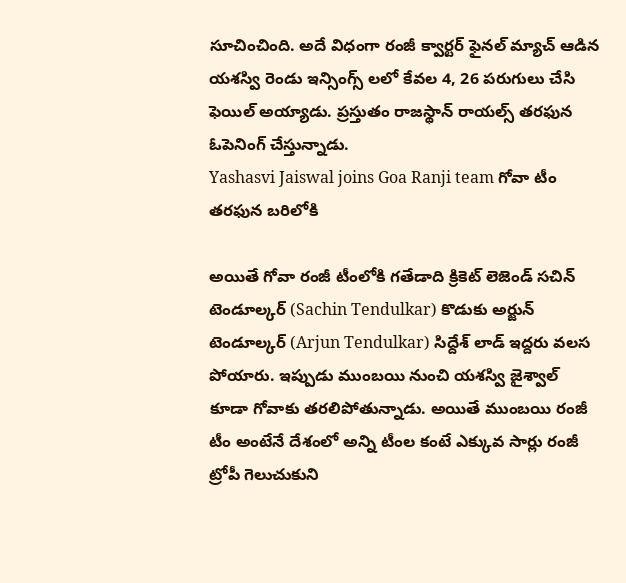సూచించింది. అదే విధంగా రంజీ క్వార్టర్ ఫైనల్ మ్యాచ్ ఆడిన యశస్వి రెండు ఇన్సింగ్స్ లలో కేవల 4, 26 పరుగులు చేసి ఫెయిల్ అయ్యాడు. ప్రస్తుతం రాజస్థాన్ రాయల్స్ తరఫున ఓపెనింగ్ చేస్తున్నాడు.
Yashasvi Jaiswal joins Goa Ranji team గోవా టీం తరఫున బరిలోకి

అయితే గోవా రంజీ టీంలోకి గతేడాది క్రికెట్ లెజెండ్ సచిన్ టెండూల్కర్ (Sachin Tendulkar) కొడుకు అర్జున్ టెండూల్కర్ (Arjun Tendulkar) సిద్దేశ్ లాడ్ ఇద్దరు వలస పోయారు. ఇప్పుడు ముంబయి నుంచి యశస్వి జైశ్వాల్ కూడా గోవాకు తరలిపోతున్నాడు. అయితే ముంబయి రంజీ టీం అంటేనే దేశంలో అన్ని టీంల కంటే ఎక్కువ సార్లు రంజీ ట్రోపీ గెలుచుకుని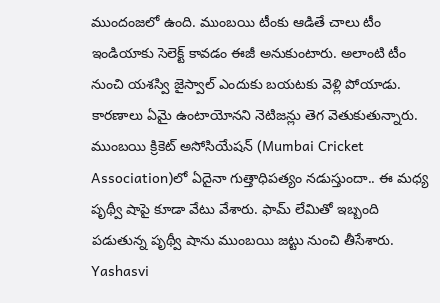ముందంజలో ఉంది. ముంబయి టీంకు ఆడితే చాలు టీం ఇండియాకు సెలెక్ట్ కావడం ఈజీ అనుకుంటారు. అలాంటి టీం నుంచి యశస్వి జైస్వాల్ ఎందుకు బయటకు వెళ్లి పోయాడు. కారణాలు ఏమై ఉంటాయోనని నెటిజన్లు తెగ వెతుకుతున్నారు. ముంబయి క్రికెట్ అసోసియేషన్ (Mumbai Cricket Association)లో ఏదైనా గుత్తాధిపత్యం నడుస్తుందా.. ఈ మధ్య పృథ్వీ షాపై కూడా వేటు వేశారు. ఫామ్ లేమితో ఇబ్బంది పడుతున్న పృథ్వీ షాను ముంబయి జట్టు నుంచి తీసేశారు.
Yashasvi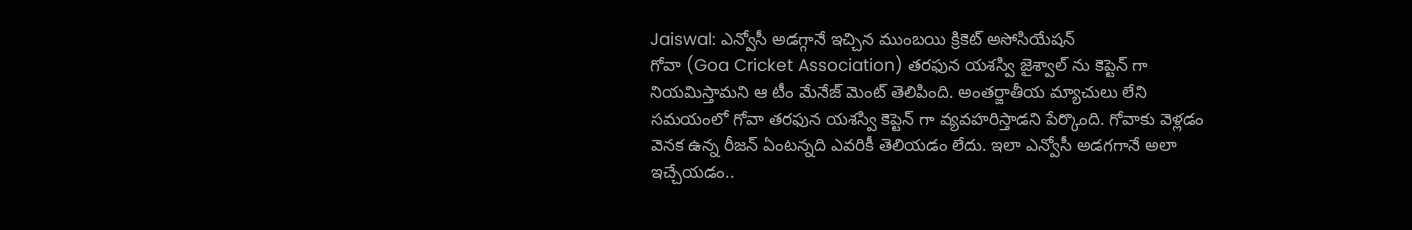Jaiswal: ఎన్వోసీ అడగ్గానే ఇచ్చిన ముంబయి క్రికెట్ అసోసియేషన్
గోవా (Goa Cricket Association) తరఫున యశస్వి జైశ్వాల్ ను కెప్టెన్ గా నియమిస్తామని ఆ టీం మేనేజ్ మెంట్ తెలిపింది. అంతర్జాతీయ మ్యాచులు లేని సమయంలో గోవా తరఫున యశస్వి కెప్టెన్ గా వ్యవహరిస్తాడని పేర్కొంది. గోవాకు వెళ్లడం వెనక ఉన్న రీజన్ ఏంటన్నది ఎవరికీ తెలియడం లేదు. ఇలా ఎన్వోసీ అడగగానే అలా ఇచ్చేయడం..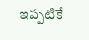ఇప్పటికే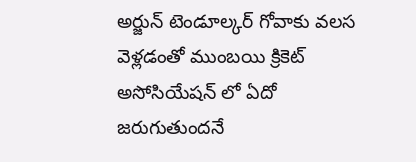అర్జున్ టెండూల్కర్ గోవాకు వలస వెళ్లడంతో ముంబయి క్రికెట్ అసోసియేషన్ లో ఏదో జరుగుతుందనే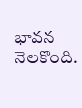భావన నెలకొంది.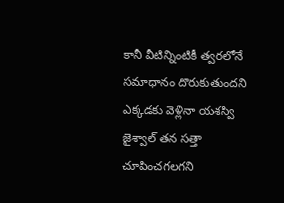కానీ వీటిన్నింటికీ త్వరలోనే సమాధానం దొరుకుతుందని ఎక్కడకు వెళ్లినా యశస్వి జైశ్వాల్ తన సత్తా చూపించగలగని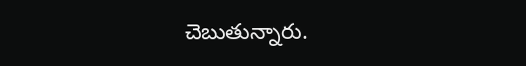చెబుతున్నారు.